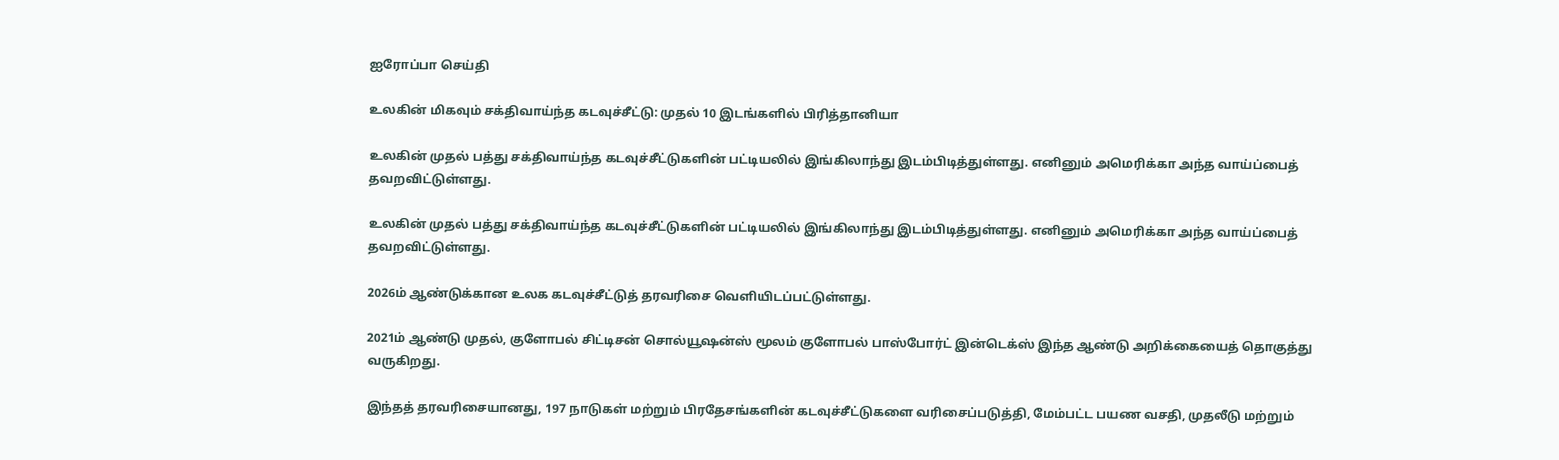ஐரோப்பா செய்தி

உலகின் மிகவும் சக்திவாய்ந்த கடவுச்சீட்டு: முதல் 10 இடங்களில் பிரித்தானியா

உலகின் முதல் பத்து சக்திவாய்ந்த கடவுச்சீட்டுகளின் பட்டியலில் இங்கிலாந்து இடம்பிடித்துள்ளது. எனினும் அமெரிக்கா அந்த வாய்ப்பைத் தவறவிட்டுள்ளது.

உலகின் முதல் பத்து சக்திவாய்ந்த கடவுச்சீட்டுகளின் பட்டியலில் இங்கிலாந்து இடம்பிடித்துள்ளது. எனினும் அமெரிக்கா அந்த வாய்ப்பைத் தவறவிட்டுள்ளது.

2026ம் ஆண்டுக்கான உலக கடவுச்சீட்டுத் தரவரிசை வெளியிடப்பட்டுள்ளது.

2021ம் ஆண்டு முதல், குளோபல் சிட்டிசன் சொல்யூஷன்ஸ் மூலம் குளோபல் பாஸ்போர்ட் இன்டெக்ஸ் இந்த ஆண்டு அறிக்கையைத் தொகுத்து வருகிறது.

இந்தத் தரவரிசையானது, 197 நாடுகள் மற்றும் பிரதேசங்களின் கடவுச்சீட்டுகளை வரிசைப்படுத்தி, மேம்பட்ட பயண வசதி, முதலீடு மற்றும்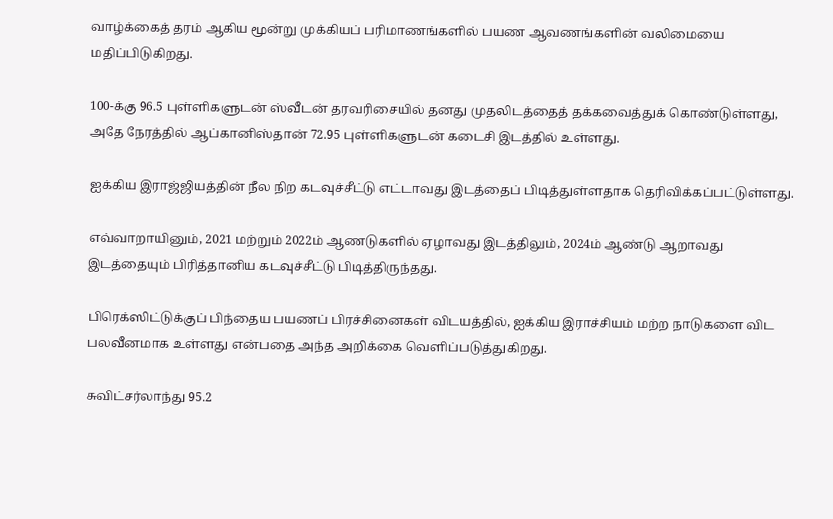வாழ்க்கைத் தரம் ஆகிய மூன்று முக்கியப் பரிமாணங்களில் பயண ஆவணங்களின் வலிமையை மதிப்பிடுகிறது.

100-க்கு 96.5 புள்ளிகளுடன் ஸ்வீடன் தரவரிசையில் தனது முதலிடத்தைத் தக்கவைத்துக் கொண்டுள்ளது, அதே நேரத்தில் ஆப்கானிஸ்தான் 72.95 புள்ளிகளுடன் கடைசி இடத்தில் உள்ளது.

ஐக்கிய இராஜ்ஜியத்தின் நீல நிற கடவுச்சீட்டு எட்டாவது இடத்தைப் பிடித்துள்ளதாக தெரிவிக்கப்பட்டுள்ளது.

எவ்வாறாயினும், 2021 மற்றும் 2022ம் ஆணடுகளில் ஏழாவது இடத்திலும், 2024ம் ஆண்டு ஆறாவது இடத்தையும் பிரித்தானிய கடவுச்சீட்டு பிடித்திருந்தது.

பிரெக்ஸிட்டுக்குப் பிந்தைய பயணப் பிரச்சினைகள் விடயத்தில், ஐக்கிய இராச்சியம் மற்ற நாடுகளை விட பலவீனமாக உள்ளது என்பதை அந்த அறிக்கை வெளிப்படுத்துகிறது.

சுவிட்சர்லாந்து 95.2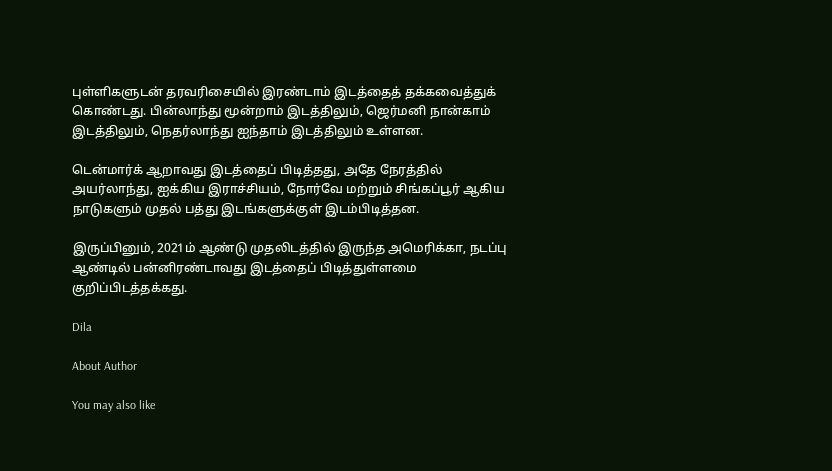புள்ளிகளுடன் தரவரிசையில் இரண்டாம் இடத்தைத் தக்கவைத்துக் கொண்டது. பின்லாந்து மூன்றாம் இடத்திலும், ஜெர்மனி நான்காம் இடத்திலும், நெதர்லாந்து ஐந்தாம் இடத்திலும் உள்ளன.

டென்மார்க் ஆறாவது இடத்தைப் பிடித்தது, அதே நேரத்தில் அயர்லாந்து, ஐக்கிய இராச்சியம், நோர்வே மற்றும் சிங்கப்பூர் ஆகிய நாடுகளும் முதல் பத்து இடங்களுக்குள் இடம்பிடித்தன.

இருப்பினும், 2021ம் ஆண்டு முதலிடத்தில் இருந்த அமெரிக்கா, நடப்பு ஆண்டில் பன்னிரண்டாவது இடத்தைப் பிடித்துள்ளமை குறிப்பிடத்தக்கது.

Dila

About Author

You may also like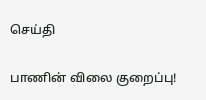செய்தி

பாணின் விலை குறைப்பு!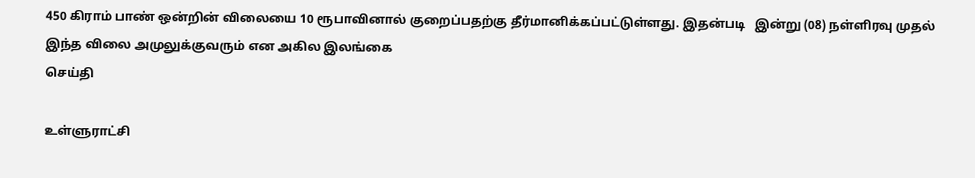450 கிராம் பாண் ஒன்றின் விலையை 10 ரூபாவினால் குறைப்பதற்கு தீர்மானிக்கப்பட்டுள்ளது. இதன்படி   இன்று (08) நள்ளிரவு முதல் இந்த விலை அமுலுக்குவரும் என அகில இலங்கை
செய்தி

உள்ளுராட்சி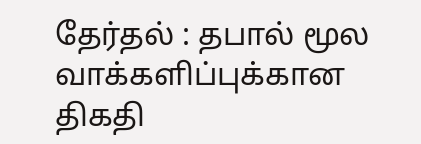தேர்தல் : தபால் மூல வாக்களிப்புக்கான திகதி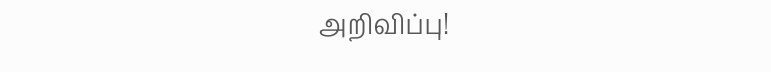அறிவிப்பு!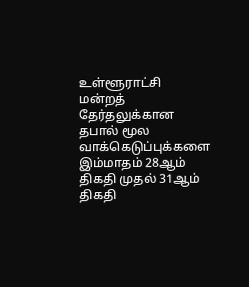உள்ளூராட்சி மன்றத் தேர்தலுக்கான தபால் மூல வாக்கெடுப்புக்களை இம்மாதம் 28ஆம் திகதி முதல் 31ஆம் திகதி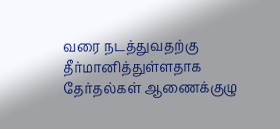வரை நடத்துவதற்கு தீர்மானித்துள்ளதாக தேர்தல்கள் ஆணைக்குழு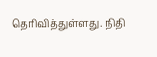தெரிவித்துள்ளது. நிதி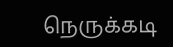நெருக்கடி